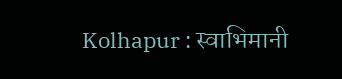Kolhapur : स्वाभिमानी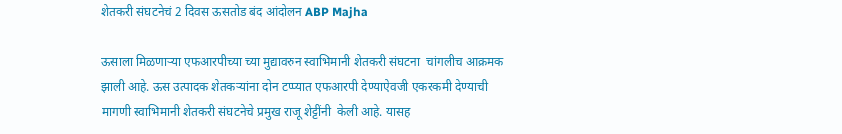शेतकरी संघटनेचं 2 दिवस ऊसतोड बंद आंदोलन ABP Majha

ऊसाला मिळणाऱ्या एफआरपीच्या च्या मुद्यावरुन स्वाभिमानी शेतकरी संघटना  चांगलीच आक्रमक झाली आहे. ऊस उत्पादक शेतकऱ्यांना दोन टप्प्यात एफआरपी देण्याऐवजी एकरकमी देण्याची मागणी स्वाभिमानी शेतकरी संघटनेचे प्रमुख राजू शेट्टींनी  केली आहे. यासह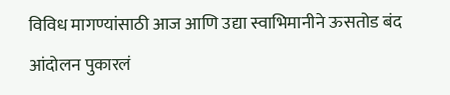विविध मागण्यांसाठी आज आणि उद्या स्वाभिमानीने ऊसतोड बंद आंदोलन पुकारलं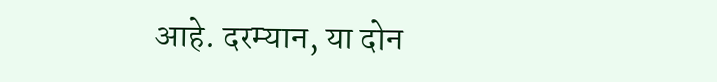आहे. दरम्यान, या दोन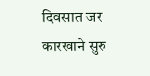दिवसात जर कारखाने सुरु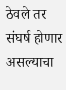ठेवले तर संघर्ष होणार असल्याचा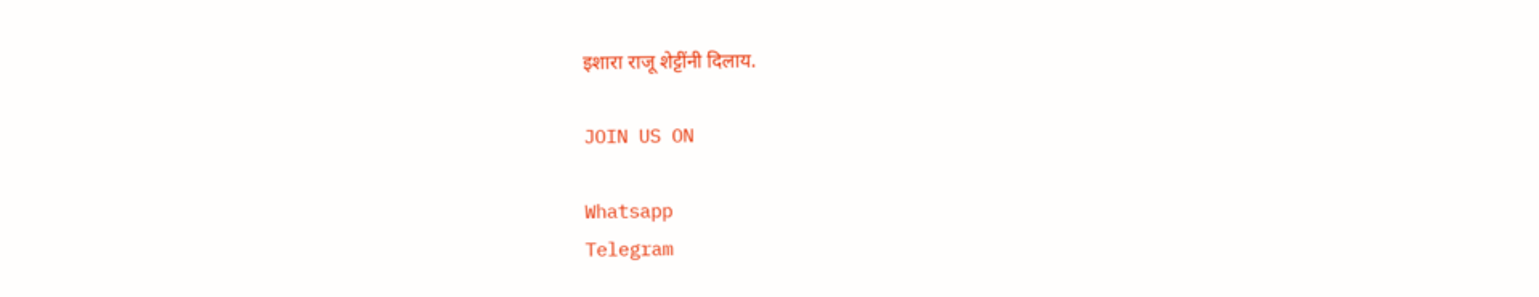इशारा राजू शेट्टींनी दिलाय.

JOIN US ON

Whatsapp
Telegram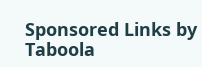Sponsored Links by Taboola